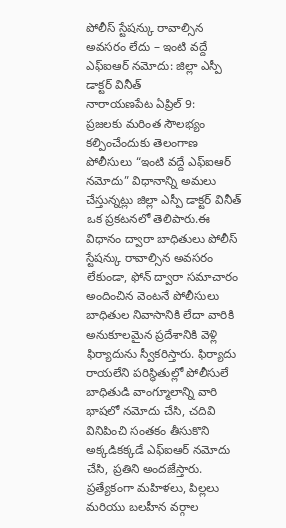పోలీస్ స్టేషన్కు రావాల్సిన అవసరం లేదు – ఇంటి వద్దే ఎఫ్ఐఆర్ నమోదు: జిల్లా ఎస్పీ డాక్టర్ వినీత్
నారాయణపేట ఏప్రిల్ 9:
ప్రజలకు మరింత సౌలభ్యం కల్పించేందుకు తెలంగాణ పోలీసులు “ఇంటి వద్దే ఎఫ్ఐఆర్ నమోదు” విధానాన్ని అమలు చేస్తున్నట్లు జిల్లా ఎస్పీ డాక్టర్ వినీత్ ఒక ప్రకటనలో తెలిపారు.ఈ విధానం ద్వారా బాధితులు పోలీస్ స్టేషన్కు రావాల్సిన అవసరం లేకుండా, ఫోన్ ద్వారా సమాచారం అందించిన వెంటనే పోలీసులు బాధితుల నివాసానికి లేదా వారికి అనుకూలమైన ప్రదేశానికి వెళ్లి ఫిర్యాదును స్వీకరిస్తారు. ఫిర్యాదు రాయలేని పరిస్థితుల్లో పోలీసులే బాధితుడి వాంగ్మూలాన్ని వారి భాషలో నమోదు చేసి, చదివి వినిపించి సంతకం తీసుకొని అక్కడికక్కడే ఎఫ్ఐఆర్ నమోదు చేసి, ప్రతిని అందజేస్తారు.
ప్రత్యేకంగా మహిళలు, పిల్లలు మరియు బలహీన వర్గాల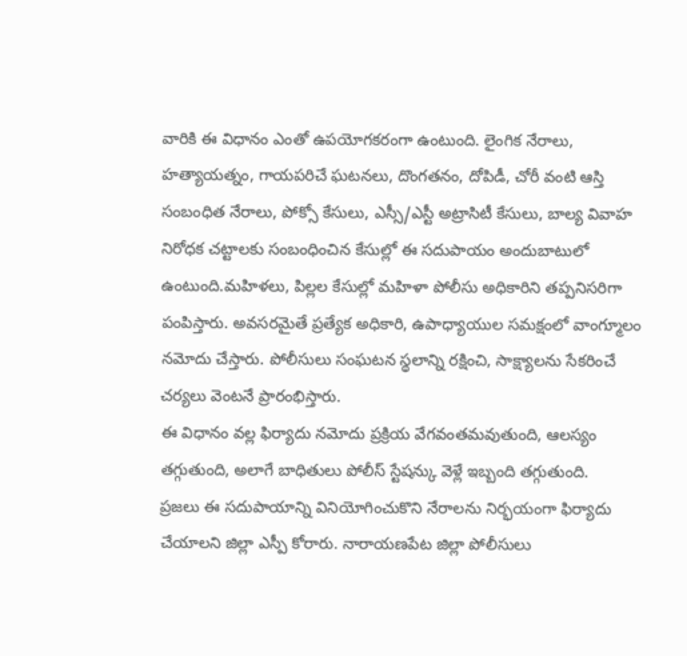వారికి ఈ విధానం ఎంతో ఉపయోగకరంగా ఉంటుంది. లైంగిక నేరాలు, హత్యాయత్నం, గాయపరిచే ఘటనలు, దొంగతనం, దోపిడీ, చోరీ వంటి ఆస్తి సంబంధిత నేరాలు, పోక్సో కేసులు, ఎస్సీ/ఎస్టీ అట్రాసిటీ కేసులు, బాల్య వివాహ నిరోధక చట్టాలకు సంబంధించిన కేసుల్లో ఈ సదుపాయం అందుబాటులో ఉంటుంది.మహిళలు, పిల్లల కేసుల్లో మహిళా పోలీసు అధికారిని తప్పనిసరిగా పంపిస్తారు. అవసరమైతే ప్రత్యేక అధికారి, ఉపాధ్యాయుల సమక్షంలో వాంగ్మూలం నమోదు చేస్తారు. పోలీసులు సంఘటన స్థలాన్ని రక్షించి, సాక్ష్యాలను సేకరించే చర్యలు వెంటనే ప్రారంభిస్తారు.
ఈ విధానం వల్ల ఫిర్యాదు నమోదు ప్రక్రియ వేగవంతమవుతుంది, ఆలస్యం తగ్గుతుంది, అలాగే బాధితులు పోలీస్ స్టేషన్కు వెళ్లే ఇబ్బంది తగ్గుతుంది.
ప్రజలు ఈ సదుపాయాన్ని వినియోగించుకొని నేరాలను నిర్భయంగా ఫిర్యాదు చేయాలని జిల్లా ఎస్పీ కోరారు. నారాయణపేట జిల్లా పోలీసులు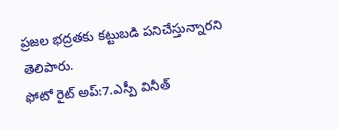ప్రజల భద్రతకు కట్టుబడి పనిచేస్తున్నారని తెలిపారు.
ఫోటో రైట్ అప్:7.ఎస్పీ వినీత్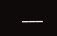___